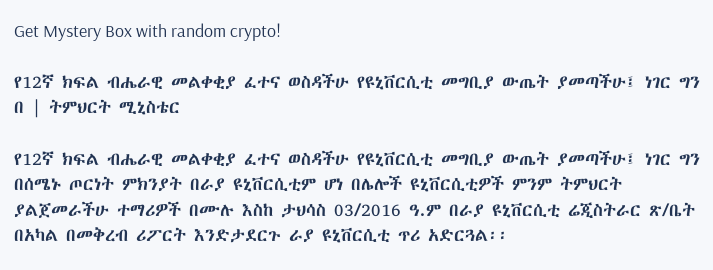Get Mystery Box with random crypto!

የ12ኛ ክፍል ብሔራዊ መልቀቂያ ፈተና ወስዳችሁ የዩኒቨርሲቲ መግቢያ ውጤት ያመጣችሁ፤ ነገር ግን በ | ትምህርት ሚኒስቴር

የ12ኛ ክፍል ብሔራዊ መልቀቂያ ፈተና ወስዳችሁ የዩኒቨርሲቲ መግቢያ ውጤት ያመጣችሁ፤ ነገር ግን በሰሜኑ ጦርነት ምክንያት በራያ ዩኒቨርሲቲም ሆነ በሌሎች ዩኒቨርሲቲዎች ምንም ትምህርት ያልጀመራችሁ ተማሪዎች በሙሉ እስከ ታህሳስ 03/2016 ዓ.ም በራያ ዩኒቨርሲቲ ሬጂስትራር ጽ/ቤት በአካል በመቅረብ ሪፖርት እንድታደርጉ ራያ ዩኒቨርሲቲ ጥሪ አድርጓል፡፡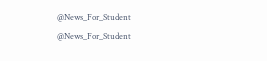@News_For_Student
@News_For_Student